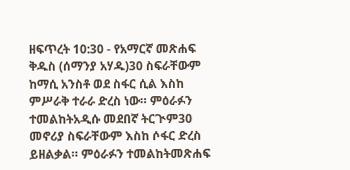ዘፍጥረት 10:30 - የአማርኛ መጽሐፍ ቅዱስ (ሰማንያ አሃዱ)30 ስፍራቸውም ከማሲ አንስቶ ወደ ስፋር ሲል እስከ ምሥራቅ ተራራ ድረስ ነው። ምዕራፉን ተመልከትአዲሱ መደበኛ ትርጒም30 መኖሪያ ስፍራቸውም እስከ ሶፋር ድረስ ይዘልቃል። ምዕራፉን ተመልከትመጽሐፍ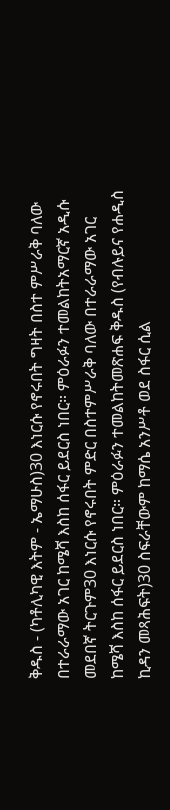ቅዱስ - (ካቶሊካዊ እትም - ኤማሁስ)30 እነርሱ የኖሩበት ግዛት በስተ ምሥራቅ ባለው በተራራማው አገር ከሜሻ እስከ ሰፋር ይደርስ ነበር። ምዕራፉን ተመልከትአማርኛ አዲሱ መደበኛ ትርጉም30 እነርሱ የኖሩበት ምድር በስተምሥራቅ ባለው በተራራማው አገር ከሜሻ እስከ ሰፋር ይደርስ ነበር። ምዕራፉን ተመልከትመጽሐፍ ቅዱስ (የብሉይና የሐዲስ ኪዳን መጻሕፍት)30 ስፍራቸውም ከማሴ አንሥቶ ወደ ስፋር ሲል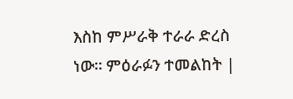እስከ ምሥራቅ ተራራ ድረስ ነው። ምዕራፉን ተመልከት |